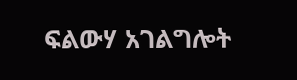ፍልውሃ አገልግሎት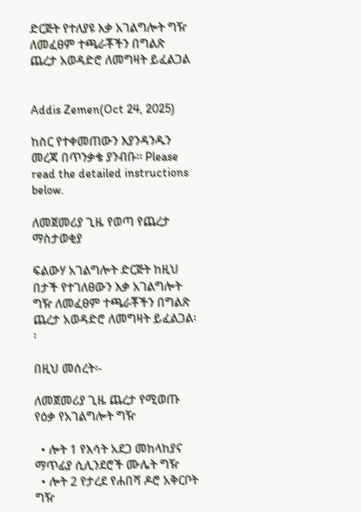ድርጅት የተለያዩ እቃ አገልግሎት ግዥ ለመፈፀም ተጫራቾችን በግልጽ ጨረታ አወዳድሮ ለመግዛት ይፈልጋል


Addis Zemen(Oct 24, 2025)

ከስር የተቀመጠውን እያንዳንዱን መረጃ በጥንቃቄ ያንብቡ። Please read the detailed instructions below.

ለመጀመሪያ ጊዜ የወጣ የጨረታ ማስታወቂያ

ፍልውሃ አገልግሎት ድርጅት ከዚህ በታች የተገለፀውን እቃ አገልግሎት ግዥ ለመፈፀም ተጫራቾችን በግልጽ ጨረታ አወዳድሮ ለመግዛት ይፈልጋል፡፡

በዚህ መሰረት፡-

ለመጀመሪያ ጊዜ ጨረታ የሚወጡ የዕቃ የአገልግሎት ግዥ

  • ሎት 1 የእሳት አደጋ መከላከያና ማጥፊያ ሲሊንደሮች ሙሌት ግዥ
  • ሎት 2 የታረደ የሐበሻ ዶሮ አቅርቦት ግዥ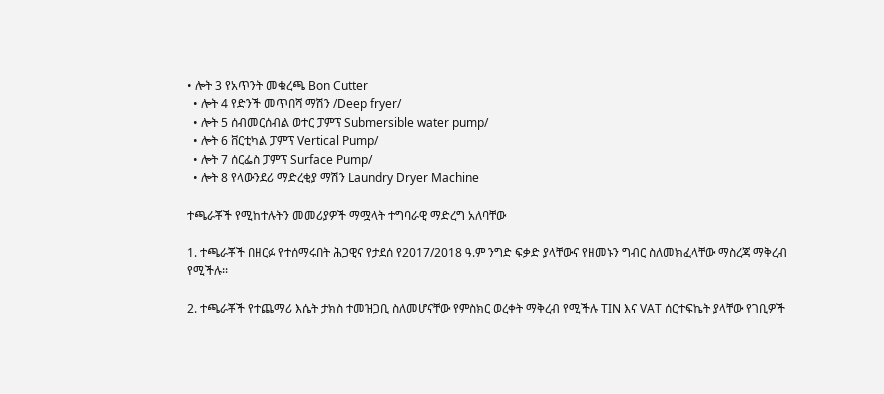• ሎት 3 የአጥንት መቁረጫ Bon Cutter
  • ሎት 4 የድንች መጥበሻ ማሽን /Deep fryer/
  • ሎት 5 ሰብመርሰብል ወተር ፓምፕ Submersible water pump/
  • ሎት 6 ቨርቲካል ፓምፕ Vertical Pump/
  • ሎት 7 ሰርፌስ ፓምፕ Surface Pump/
  • ሎት 8 የላውንደሪ ማድረቂያ ማሽን Laundry Dryer Machine

ተጫራቾች የሚከተሉትን መመሪያዎች ማሟላት ተግባራዊ ማድረግ አለባቸው

1. ተጫራቾች በዘርፉ የተሰማሩበት ሕጋዊና የታደሰ የ2017/2018 ዓ.ም ንግድ ፍቃድ ያላቸውና የዘመኑን ግብር ስለመክፈላቸው ማስረጃ ማቅረብ የሚችሉ፡፡

2. ተጫራቾች የተጨማሪ እሴት ታክስ ተመዝጋቢ ስለመሆናቸው የምስክር ወረቀት ማቅረብ የሚችሉ TIN እና VAT ሰርተፍኬት ያላቸው የገቢዎች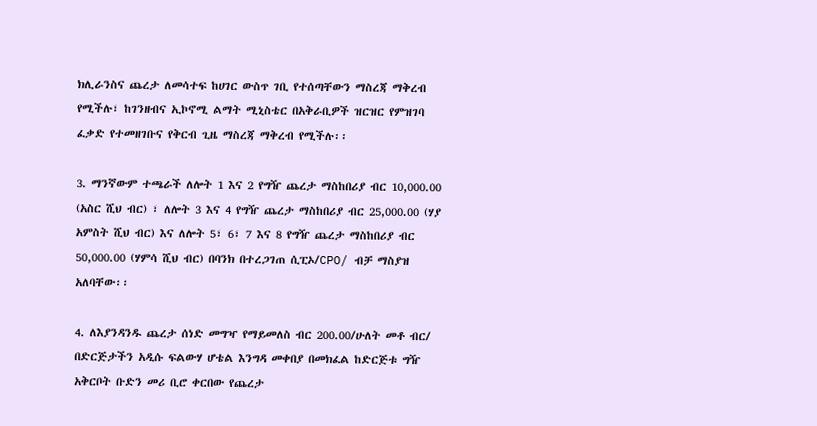ክሊራንስና ጨረታ ለመሳተፍ ከሀገር ውስጥ ገቢ የተሰጣቸውን ማስረጃ ማቅረብ የሚችሉ፣ ከገንዘብና ኢኮኖሚ ልማት ሚኒስቴር በአቅራቢዎች ዝርዝር የምዝገባ ፈቃድ የተመዘገቡና የቅርብ ጊዜ ማስረጃ ማቅረብ የሚችሉ፡፡

3. ማንኛውም ተጫራች ለሎት 1 እና 2 የግዥ ጨረታ ማስከበሪያ ብር 10,000.00 (አስር ሺህ ብር) ፣ ለሎት 3 እና 4 የግዥ ጨረታ ማስከበሪያ ብር 25,000.00 (ሃያ አምስት ሺህ ብር) እና ለሎት 5፣ 6፣ 7 እና 8 የግዥ ጨረታ ማስከበሪያ ብር 50,000.00 (ሃምሳ ሺህ ብር) በባንክ በተረጋገጠ ሲፒኦ/CPO/ ብቻ ማስያዝ አለባቸው፡፡

4. ለእያንዳንዱ ጨረታ ሰነድ መግዣ የማይመለስ ብር 200.00/ሁለት መቶ ብር/ በድርጅታችን አዲሱ ፍልውሃ ሆቴል እንግዳ መቀበያ በመክፈል ከድርጅቱ ግዥ አቅርቦት ቡድን መሪ ቢሮ ቀርበው የጨረታ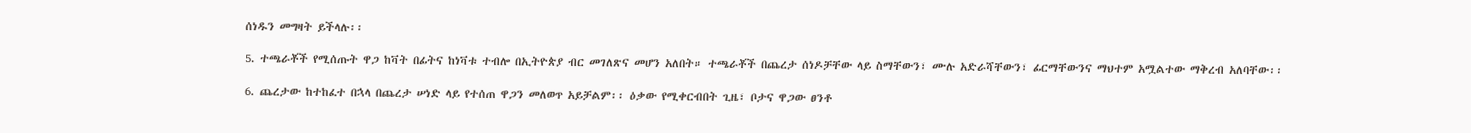ሰነዱን መግዛት ይችላሉ፡፡

5. ተጫራቾች የሚሰጡት ዋጋ ከቫት በፊትና ከነቫቱ ተብሎ በኢትዮጵያ ብር መገለጽና መሆን አለበት። ተጫራቾች በጨረታ ሰነዶቻቸው ላይ ስማቸውን፣ ሙሉ አድራሻቸውን፣ ፊርማቸውንና ማህተም አሟልተው ማቅረብ አለባቸው፡፡

6. ጨረታው ከተከፈተ በኋላ በጨረታ ሠነድ ላይ የተሰጠ ዋጋን መለወጥ አይቻልም፡፡ ዕቃው የሚቀርብበት ጊዜ፣ ቦታና ዋጋው ፀንቶ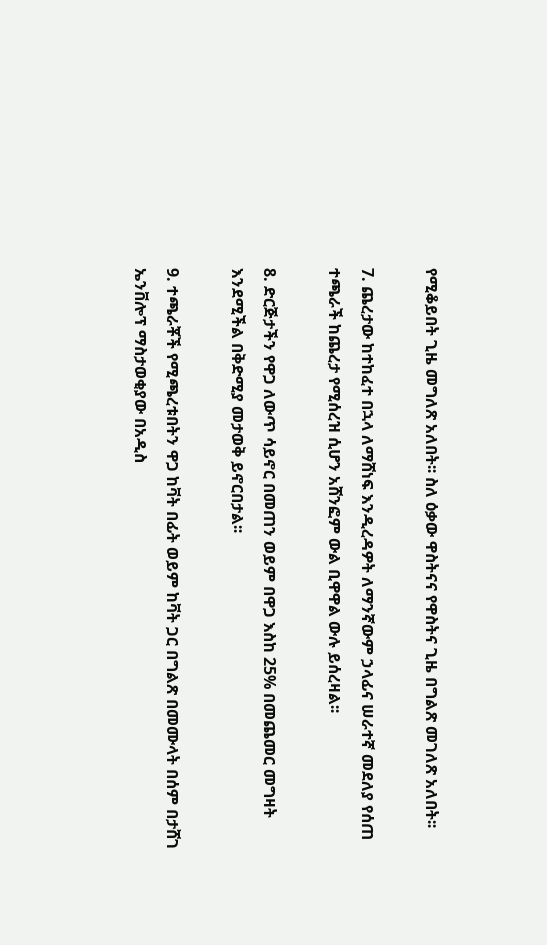የሚቆይበት ጊዜ መግለጽ አለበት፡፡ ስለ ዕቃው ዋስትናና የዋስትና ጊዜ በግልጽ መገለጽ አለበት፡፡

7. ጨረታው ከተከፈተ በኋላ ለማሸነፍ እንዲረዳዎት ለማንኛውም ኃላፊና ሠራተኛ መደለያ የሰጠ ተጫራች ከጨረታ የሚሰረዝ ሲሆን አሸንፎም ውል ቢዋዋል ውሉ ይሰረዛል፡፡

8. ድርጅታችን የዋጋ ለውጥ ሳይኖር በመጠን ወይም በዋጋ እስከ 25% በመጨመር መግዛት እንደሚችል በቅድሚያ መታወቅ ይኖርበታል፡፡

9. ተጫራቾች የሚጫረቱበትን ዋጋ ከቫት በፊት ወይም ከቫት ጋር በግልጽ በመሙላት በሰም በታሸገ ኤንቨሎፕ ማስታወቂያው በአዲስ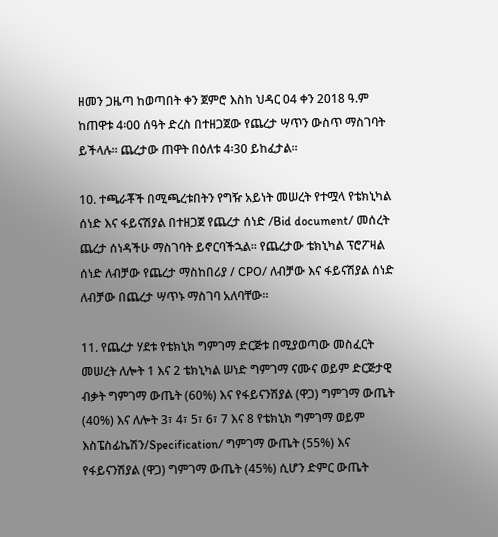ዘመን ጋዜጣ ከወጣበት ቀን ጀምሮ እስከ ህዳር 04 ቀን 2018 ዓ.ም ከጠዋቱ 4፡00 ሰዓት ድረስ በተዘጋጀው የጨረታ ሣጥን ውስጥ ማስገባት ይችላሉ፡፡ ጨረታው ጠዋት በዕለቱ 4፡30 ይከፈታል።

10. ተጫራቾች በሚጫረቱበትን የግዥ አይነት መሠረት የተሟላ የቴክኒካል ሰነድ እና ፋይናሽያል በተዘጋጀ የጨረታ ሰነድ /Bid document/ መሰረት ጨረታ ሰነዳችሁ ማስገባት ይኖርባችኋል። የጨረታው ቴክኒካል ፕሮፖዛል ሰነድ ለብቻው የጨረታ ማስከበሪያ / CPO/ ለብቻው እና ፋይናሽያል ሰነድ ለብቻው በጨረታ ሣጥኑ ማስገባ አለባቸው።

11. የጨረታ ሃደቱ የቴክኒክ ግምገማ ድርጅቱ በሚያወጣው መስፈርት መሠረት ለሎት 1 እና 2 ቴክኒካል ሠነድ ግምገማ ናሙና ወይም ድርጅታዊ ብቃት ግምገማ ውጤት (60%) እና የፋይናንሽያል (ዋጋ) ግምገማ ውጤት (40%) እና ለሎት 3፣ 4፣ 5፣ 6፣ 7 እና 8 የቴክኒክ ግምገማ ወይም እስፔስፊኬሽን/Specification/ ግምገማ ውጤት (55%) እና የፋይናንሽያል (ዋጋ) ግምገማ ውጤት (45%) ሲሆን ድምር ውጤት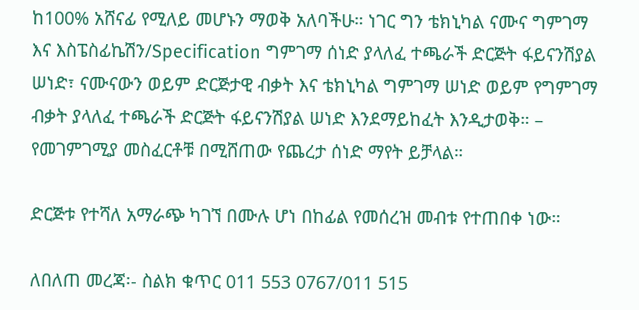ከ100% አሸናፊ የሚለይ መሆኑን ማወቅ አለባችሁ። ነገር ግን ቴክኒካል ናሙና ግምገማ እና እስፔስፊኬሽን/Specification ግምገማ ሰነድ ያላለፈ ተጫራች ድርጅት ፋይናንሽያል ሠነድ፣ ናሙናውን ወይም ድርጅታዊ ብቃት እና ቴክኒካል ግምገማ ሠነድ ወይም የግምገማ ብቃት ያላለፈ ተጫራች ድርጅት ፋይናንሽያል ሠነድ እንደማይከፈት እንዲታወቅ። – የመገምገሚያ መስፈርቶቹ በሚሸጠው የጨረታ ሰነድ ማየት ይቻላል።

ድርጅቱ የተሻለ አማራጭ ካገኘ በሙሉ ሆነ በከፊል የመሰረዝ መብቱ የተጠበቀ ነው።

ለበለጠ መረጃ፡- ስልክ ቁጥር 011 553 0767/011 515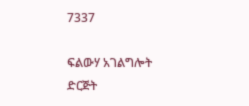7337

ፍልውሃ አገልግሎት ድርጅት